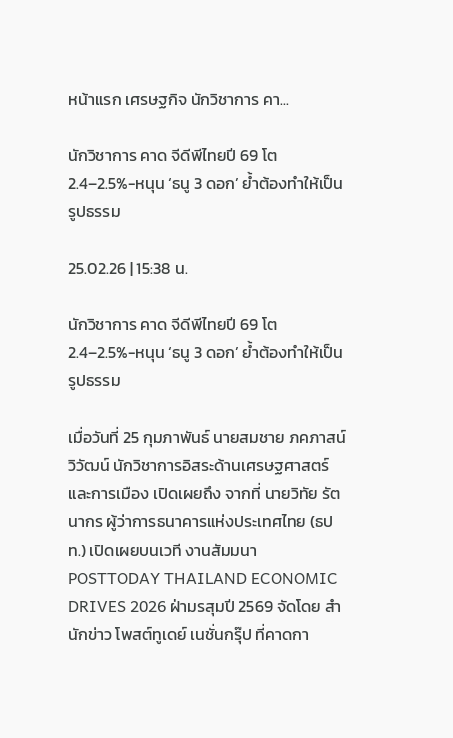หน้าแรก เศรษฐกิจ นักวิชาการ คา...

นักวิชาการ คาด จีดีพีไทยปี 69 โต 2.4–2.5%-หนุน ‘ธนู 3 ดอก’ ย้ำต้องทำให้เป็นรูปธรรม

25.02.26 | 15:38 น.

นักวิชาการ คาด จีดีพีไทยปี 69 โต 2.4–2.5%-หนุน ‘ธนู 3 ดอก’ ย้ำต้องทำให้เป็นรูปธรรม

เมื่อวันที่ 25 กุมภาพันธ์ นายสมชาย ภคภาสน์วิวัฒน์ นักวิชาการอิสระด้านเศรษฐศาสตร์และการเมือง เปิดเผยถึง จากที่ นายวิทัย รัตนากร ผู้ว่าการธนาคารแห่งประเทศไทย (ธปท.) เปิดเผยบนเวที งานสัมมนา POSTTODAY THAILAND ECONOMIC DRIVES 2026 ฝ่ามรสุมปี 2569 จัดโดย สำนักข่าว โพสต์ทูเดย์ เนชั่นกรุ๊ป ที่คาดกา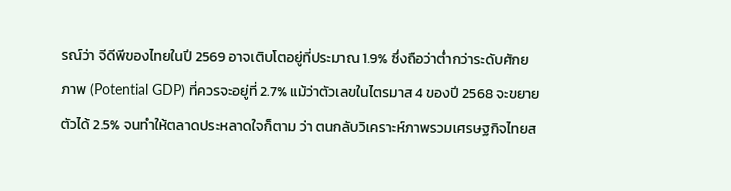รณ์ว่า จีดีพีของไทยในปี 2569 อาจเติบโตอยู่ที่ประมาณ 1.9% ซึ่งถือว่าต่ำกว่าระดับศักยภาพ (Potential GDP) ที่ควรจะอยู่ที่ 2.7% แม้ว่าตัวเลขในไตรมาส 4 ของปี 2568 จะขยายตัวได้ 2.5% จนทำให้ตลาดประหลาดใจก็ตาม ว่า ตนกลับวิเคราะห์ภาพรวมเศรษฐกิจไทยส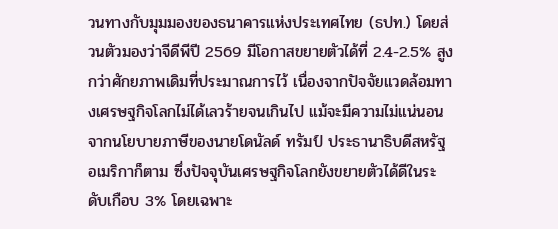วนทางกับมุมมองของธนาคารแห่งประเทศไทย (ธปท.) โดยส่วนตัวมองว่าจีดีพีปี 2569 มีโอกาสขยายตัวได้ที่ 2.4-2.5% สูงกว่าศักยภาพเดิมที่ประมาณการไว้ เนื่องจากปัจจัยแวดล้อมทางเศรษฐกิจโลกไม่ได้เลวร้ายจนเกินไป แม้จะมีความไม่แน่นอนจากนโยบายภาษีของนายโดนัลด์ ทรัมป์ ประธานาธิบดีสหรัฐอเมริกาก็ตาม ซึ่งปัจจุบันเศรษฐกิจโลกยังขยายตัวได้ดีในระดับเกือบ 3% โดยเฉพาะ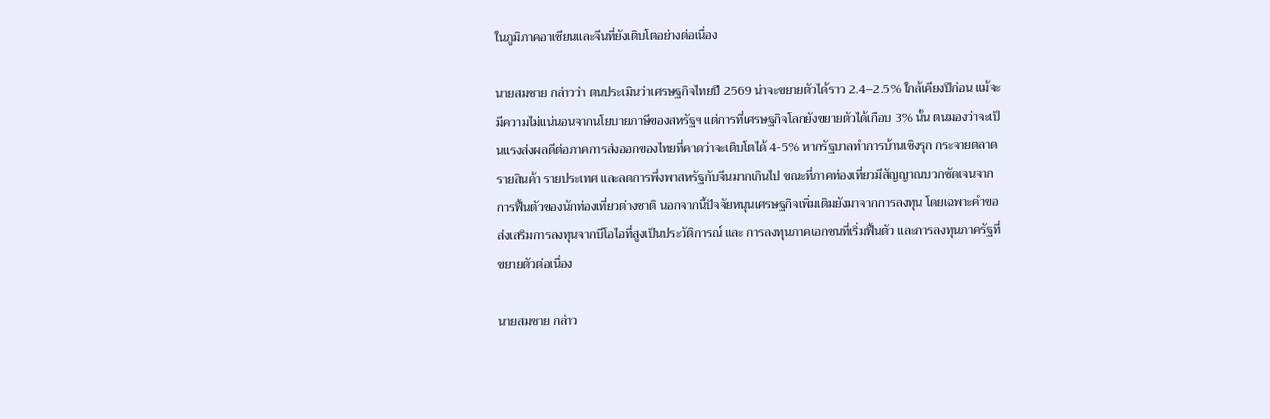ในภูมิภาคอาเซียนและจีนที่ยังเติบโตอย่างต่อเนื่อง

นายสมชาย กล่าวว่า ตนประเมินว่าเศรษฐกิจไทยปี 2569 น่าจะขยายตัวได้ราว 2.4–2.5% ใกล้เคียงปีก่อน แม้จะมีความไม่แน่นอนจากนโยบายภาษีของสหรัฐฯ แต่การที่เศรษฐกิจโลกยังขยายตัวได้เกือบ 3% นั้น ตนมองว่าจะเป็นแรงส่งผลดีต่อภาคการส่งออกของไทยที่คาดว่าจะเติบโตได้ 4-5% หากรัฐบาลทำการบ้านเชิงรุก กระจายตลาดรายสินค้า รายประเทศ และลดการพึ่งพาสหรัฐกับจีนมากเกินไป ขณะที่ภาคท่องเที่ยวมีสัญญาณบวกชัดเจนจากการฟื้นตัวของนักท่องเที่ยวต่างชาติ นอกจากนี้ปัจจัยหนุนเศรษฐกิจเพิ่มเติมยังมาจากการลงทุน โดยเฉพาะคำขอส่งเสริมการลงทุนจากบีโอไอที่สูงเป็นประวัติการณ์ และ การลงทุนภาคเอกชนที่เริ่มฟื้นตัว และการลงทุนภาครัฐที่ขยายตัวต่อเนื่อง

นายสมชาย กล่าว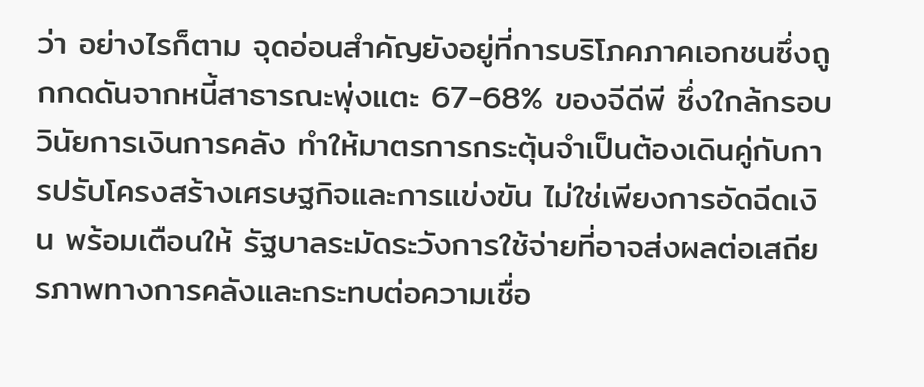ว่า อย่างไรก็ตาม จุดอ่อนสำคัญยังอยู่ที่การบริโภคภาคเอกชนซึ่งถูกกดดันจากหนี้สาธารณะพุ่งแตะ 67-68% ของจีดีพี ซึ่งใกล้กรอบวินัยการเงินการคลัง ทำให้มาตรการกระตุ้นจำเป็นต้องเดินคู่กับการปรับโครงสร้างเศรษฐกิจและการแข่งขัน ไม่ใช่เพียงการอัดฉีดเงิน พร้อมเตือนให้ รัฐบาลระมัดระวังการใช้จ่ายที่อาจส่งผลต่อเสถียรภาพทางการคลังและกระทบต่อความเชื่อ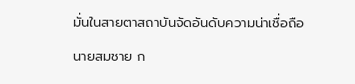มั่นในสายตาสถาบันจัดอันดับความน่าเชื่อถือ

นายสมชาย ก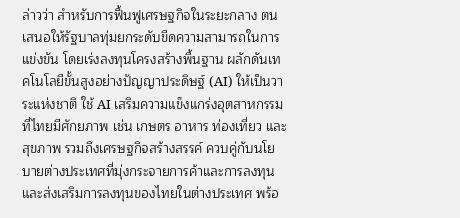ล่าวว่า สำหรับการฟื้นฟูเศรษฐกิจในระยะกลาง ตนเสนอให้รัฐบาลทุ่มยกระดับขีดความสามารถในการแข่งขัน โดยเร่งลงทุนโครงสร้างพื้นฐาน ผลักดันเทคโนโลยีขั้นสูงอย่างปัญญาประดิษฐ์ (AI) ให้เป็นวาระแห่งชาติ ใช้ AI เสริมความแข็งแกร่งอุตสาหกรรมที่ไทยมีศักยภาพ เช่น เกษตร อาหาร ท่องเที่ยว และสุขภาพ รวมถึงเศรษฐกิจสร้างสรรค์ ควบคู่กับนโยบายต่างประเทศที่มุ่งกระจายการค้าและการลงทุน และส่งเสริมการลงทุนของไทยในต่างประเทศ พร้อ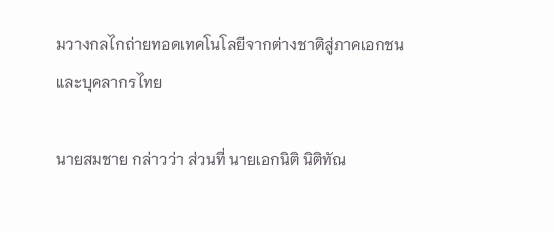มวางกลไกถ่ายทอดเทคโนโลยีจากต่างชาติสู่ภาคเอกชนและบุคลากรไทย

นายสมชาย กล่าวว่า ส่วนที่ นายเอกนิติ นิติทัณ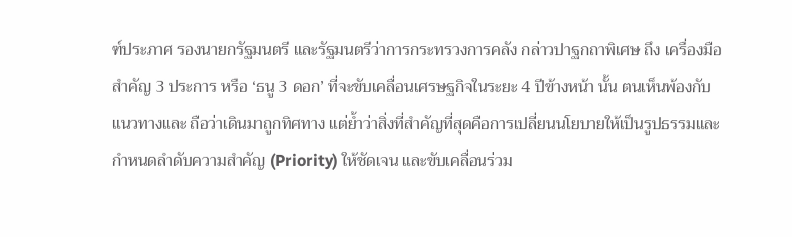ฑ์ประภาศ รองนายกรัฐมนตรี และรัฐมนตรีว่าการกระทรวงการคลัง กล่าวปาฐกถาพิเศษ ถึง เครื่องมือสำคัญ 3 ประการ หรือ ‘ธนู 3 ดอก’ ที่จะขับเคลื่อนเศรษฐกิจในระยะ 4 ปีข้างหน้า นั้น ตนเห็นพ้องกับแนวทางและ ถือว่าเดินมาถูกทิศทาง แต่ย้ำว่าสิ่งที่สำคัญที่สุดคือการเปลี่ยนนโยบายให้เป็นรูปธรรมและกำหนดลำดับความสำคัญ (Priority) ให้ชัดเจน และขับเคลื่อนร่วม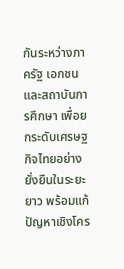กันระหว่างภาครัฐ เอกชน และสถาบันการศึกษา เพื่อยกระดับเศรษฐกิจไทยอย่างยั่งยืนในระยะยาว พร้อมแก้ปัญหาเชิงโคร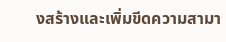งสร้างและเพิ่มขีดความสามา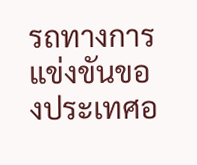รถทางการแข่งขันของประเทศอ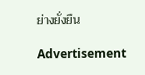ย่างยั่งยืน

Advertisement